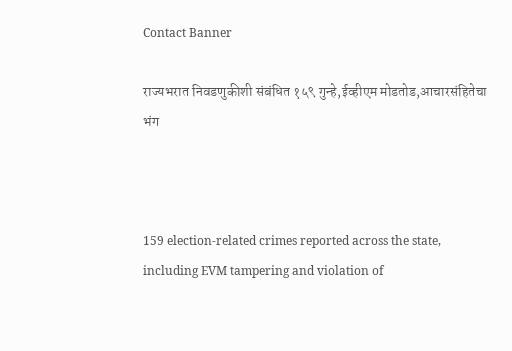Contact Banner

राज्यभरात निवडणुकीशी संबंधित १५९ गुन्हे,ईव्हीएम मोडतोड,आचारसंहितेचा भंग



159 election-related crimes reported across the state, including EVM tampering and violation of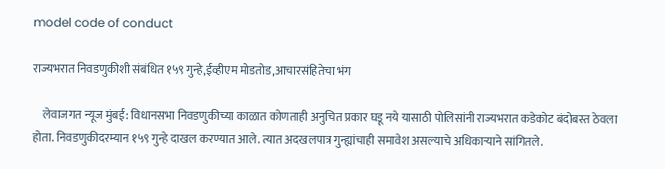model code of conduct

राज्यभरात निवडणुकीशी संबंधित १५९ गुन्हे,ईव्हीएम मोडतोड,आचारसंहितेचा भंग

    लेवाजगत न्यूज मुंबई: विधानसभा निवडणुकीच्या काळात कोणताही अनुचित प्रकार घडू नये यासाठी पोलिसांनी राज्यभरात कडेकोट बंदोबस्त ठेवला होता. निवडणुकीदरम्यान १५९ गुन्हे दाखल करण्यात आले. त्यात अदखलपात्र गुन्ह्यांचाही समावेश असल्याचे अधिकाऱ्याने सांगितले.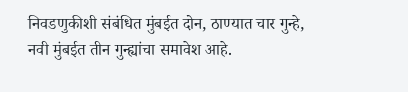निवडणुकीशी संबंधित मुंबईत दोन, ठाण्यात चार गुन्हे, नवी मुंबईत तीन गुन्ह्यांचा समावेश आहे.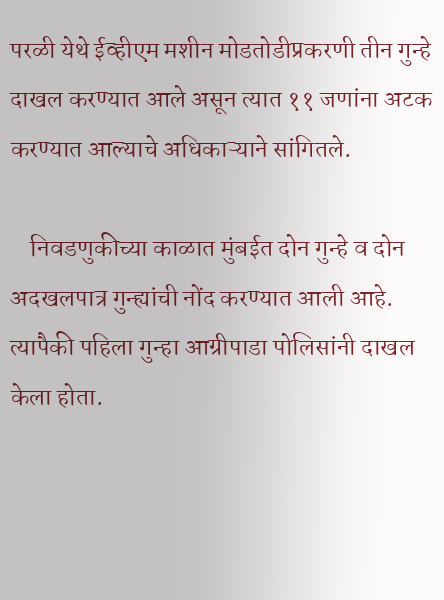परळी येथे ईव्हीएम मशीन मोडतोडीप्रकरणी तीन गुन्हे दाखल करण्यात आले असून त्यात ११ जणांना अटक करण्यात आल्याचे अधिकाऱ्याने सांगितले.

    निवडणुकीच्या काळात मुंबईत दोन गुन्हे व दोन अदखलपात्र गुन्ह्यांची नोंद करण्यात आली आहे. त्यापैकी पहिला गुन्हा आग्रीपाडा पोलिसांनी दाखल केला होता.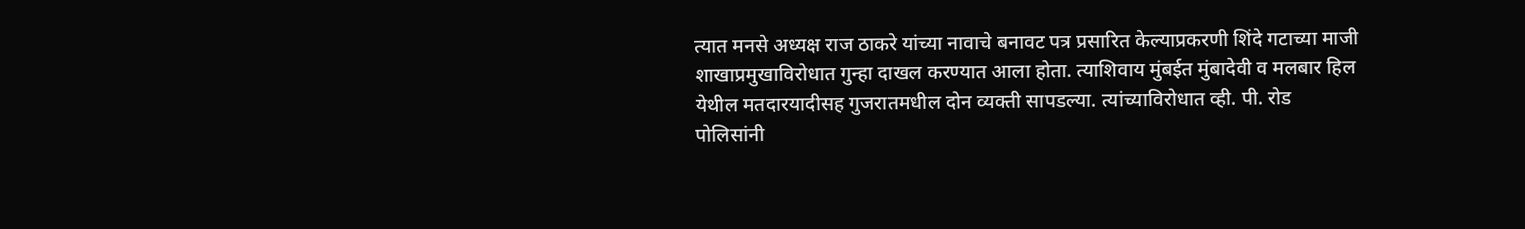त्यात मनसे अध्यक्ष राज ठाकरे यांच्या नावाचे बनावट पत्र प्रसारित केल्याप्रकरणी शिंदे गटाच्या माजी शाखाप्रमुखाविरोधात गुन्हा दाखल करण्यात आला होता. त्याशिवाय मुंबईत मुंबादेवी व मलबार हिल येथील मतदारयादीसह गुजरातमधील दोन व्यक्ती सापडल्या. त्यांच्याविरोधात व्ही. पी. रोड पोलिसांनी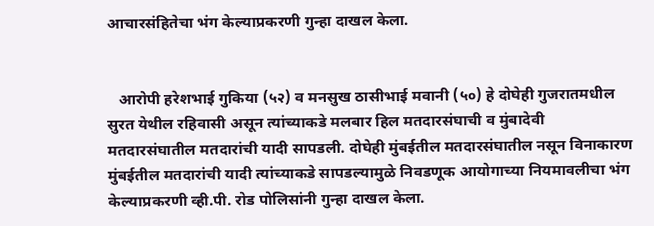आचारसंहितेचा भंग केल्याप्रकरणी गुन्हा दाखल केला.


   आरोपी हरेशभाई गुकिया (५२) व मनसुख ठासीभाई मवानी (५०) हे दोघेही गुजरातमधील सुरत येथील रहिवासी असून त्यांच्याकडे मलबार हिल मतदारसंघाची व मुंबादेवी मतदारसंघातील मतदारांची यादी सापडली. दोघेही मुंबईतील मतदारसंघातील नसून विनाकारण मुंबईतील मतदारांची यादी त्यांच्याकडे सापडल्यामुळे निवडणूक आयोगाच्या नियमावलीचा भंग केल्याप्रकरणी व्ही.पी. रोड पोलिसांनी गुन्हा दाखल केला.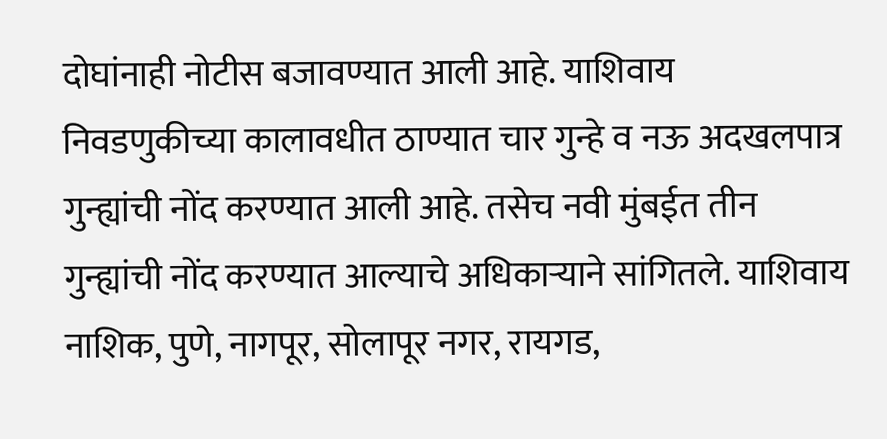दोघांनाही नोटीस बजावण्यात आली आहे. याशिवाय निवडणुकीच्या कालावधीत ठाण्यात चार गुन्हे व नऊ अदखलपात्र गुन्ह्यांची नोंद करण्यात आली आहे. तसेच नवी मुंबईत तीन गुन्ह्यांची नोंद करण्यात आल्याचे अधिकाऱ्याने सांगितले. याशिवाय नाशिक, पुणे, नागपूर, सोलापूर नगर, रायगड,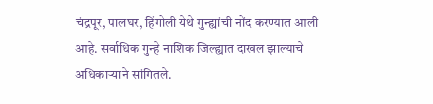चंद्रपूर, पालघर, हिंगोली येथे गुन्ह्यांची नोंद करण्यात आली आहे. सर्वाधिक गुन्हे नाशिक जिल्ह्यात दाखल झाल्याचे अधिकाऱ्याने सांगितले.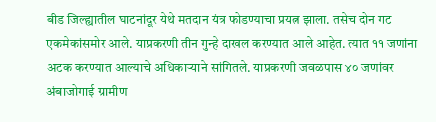बीड जिल्ह्यातील घाटनांदूर येथे मतदान यंत्र फोडण्याचा प्रयत्न झाला. तसेच दोन गट एकमेकांसमोर आले. याप्रकरणी तीन गुन्हे दाखल करण्यात आले आहेत. त्यात ११ जणांना अटक करण्यात आल्याचे अधिकाऱ्याने सांगितले. याप्रकरणी जवळपास ४० जणांवर अंबाजोगाई ग्रामीण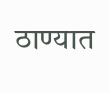ठाण्यात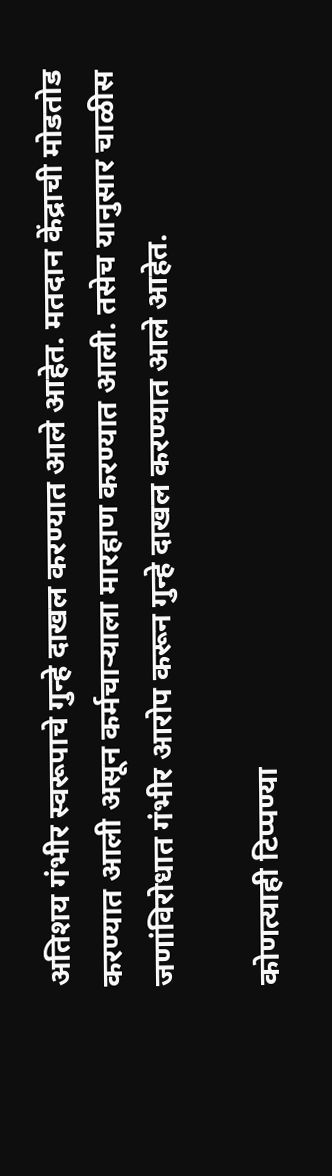अतिशय गंभीर स्वरूपाचे गुन्हे दाखल करण्यात आले आहेत. मतदान केंद्राची मोडतोड करण्यात आली असून कर्मचाऱ्याला मारहाण करण्यात आली. तसेच यानुसार चाळीस जणांविरोधात गंभीर आरोप करून गुन्हे दाखल करण्यात आले आहेत.

कोणत्याही टिप्पण्‍या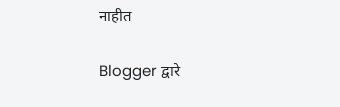नाहीत

Blogger द्वारे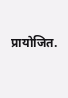प्रायोजित.